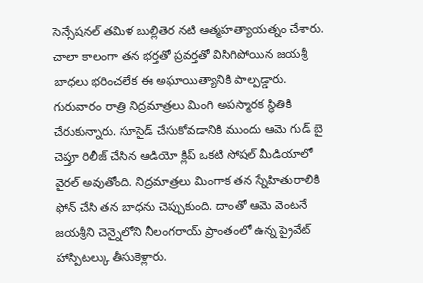సెన్సేషనల్ తమిళ బుల్లితెర నటి ఆత్మహత్యాయత్నం చేశారు. చాలా కాలంగా తన భర్తతో ప్రవర్తతో విసిగిపోయిన జయశ్రీ బాధలు భరించలేక ఈ అఘాయిత్యానికి పాల్పడ్డారు. గురువారం రాత్రి నిద్రమాత్రలు మింగి అపస్మారక స్థితికి చేరుకున్నారు. సూసైడ్ చేసుకోవడానికి ముందు ఆమె గుడ్ బై చెప్తూ రిలీజ్ చేసిన ఆడియో క్లిప్ ఒకటి సోషల్ మీడియాలో వైరల్ అవుతోంది. నిద్రమాత్రలు మింగాక తన స్నేహితురాలికి ఫోన్ చేసి తన బాధను చెప్పుకుంది. దాంతో ఆమె వెంటనే జయశ్రీని చెన్నైలోని నీలంగరాయ్ ప్రాంతంలో ఉన్న ప్రైవేట్ హాస్పిటల్కు తీసుకెళ్లారు.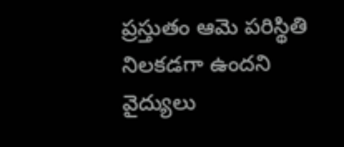ప్రస్తుతం ఆమె పరిస్థితి నిలకడగా ఉందని వైద్యులు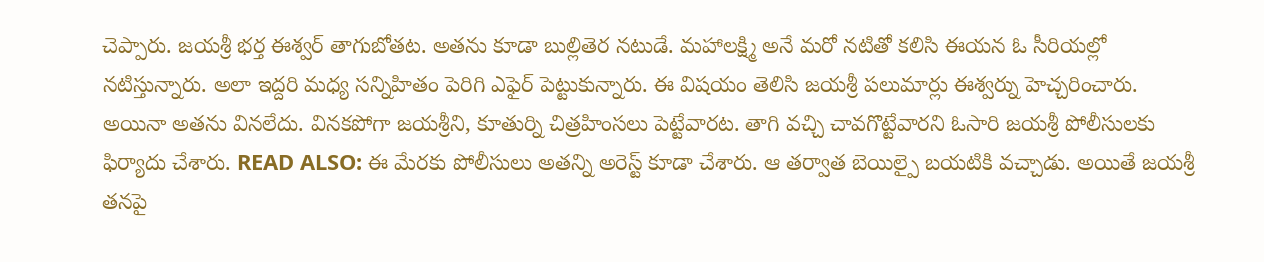చెప్పారు. జయశ్రీ భర్త ఈశ్వర్ తాగుబోతట. అతను కూడా బుల్లితెర నటుడే. మహాలక్ష్మి అనే మరో నటితో కలిసి ఈయన ఓ సీరియల్లో నటిస్తున్నారు. అలా ఇద్దరి మధ్య సన్నిహితం పెరిగి ఎఫైర్ పెట్టుకున్నారు. ఈ విషయం తెలిసి జయశ్రీ పలుమార్లు ఈశ్వర్ను హెచ్చరించారు. అయినా అతను వినలేదు. వినకపోగా జయశ్రీని, కూతుర్ని చిత్రహింసలు పెట్టేవారట. తాగి వచ్చి చావగొట్టేవారని ఓసారి జయశ్రీ పోలీసులకు ఫిర్యాదు చేశారు. READ ALSO: ఈ మేరకు పోలీసులు అతన్ని అరెస్ట్ కూడా చేశారు. ఆ తర్వాత బెయిల్పై బయటికి వచ్చాడు. అయితే జయశ్రీ తనపై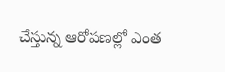చేస్తున్న ఆరోపణల్లో ఎంత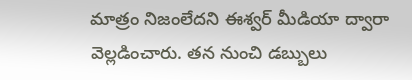మాత్రం నిజంలేదని ఈశ్వర్ మీడియా ద్వారా వెల్లడించారు. తన నుంచి డబ్బులు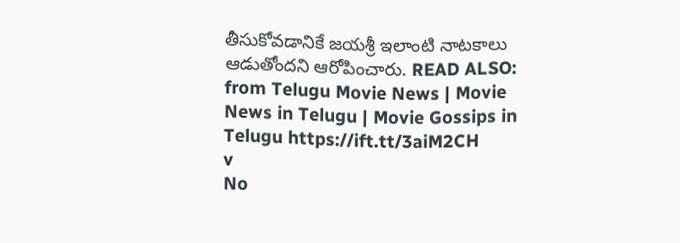తీసుకోవడానికే జయశ్రీ ఇలాంటి నాటకాలు ఆడుతోందని ఆరోపించారు. READ ALSO:
from Telugu Movie News | Movie News in Telugu | Movie Gossips in Telugu https://ift.tt/3aiM2CH
v
No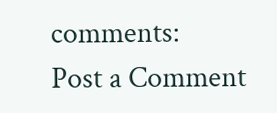comments:
Post a Comment